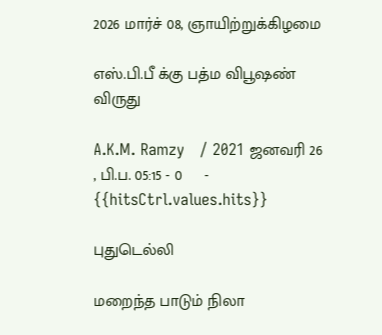2026 மார்ச் 08, ஞாயிற்றுக்கிழமை

எஸ்.பி.பீ க்கு பத்ம விபூஷண் விருது

A.K.M. Ramzy   / 2021 ஜனவரி 26 , பி.ப. 05:15 - 0     - {{hitsCtrl.values.hits}}

புதுடெல்லி

மறைந்த பாடும் நிலா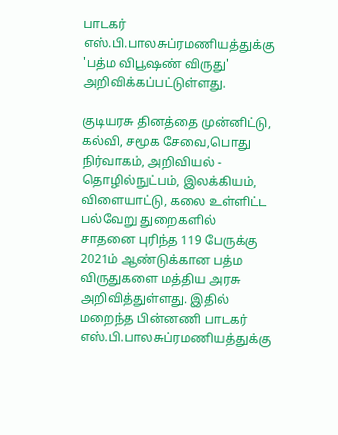பாடகர் எஸ்.பி.பாலசுப்ரமணியத்துக்கு 'பத்ம விபூஷண் விருது' அறிவிக்கப்பட்டுள்ளது.

குடியரசு தினத்தை முன்னிட்டு, கல்வி, சமூக சேவை,பொது நிர்வாகம், அறிவியல் - தொழில்நுட்பம், இலக்கியம், விளையாட்டு, கலை உள்ளிட்ட பல்வேறு துறைகளில் சாதனை புரிந்த 119 பேருக்கு 2021ம் ஆண்டுக்கான பத்ம விருதுகளை மத்திய அரசு அறிவித்துள்ளது. இதில் மறைந்த பின்னணி பாடகர் எஸ்.பி.பாலசுப்ரமணியத்துக்கு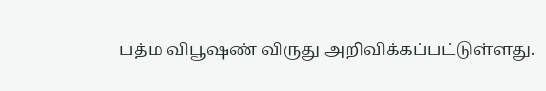பத்ம விபூஷண் விருது அறிவிக்கப்பட்டுள்ளது.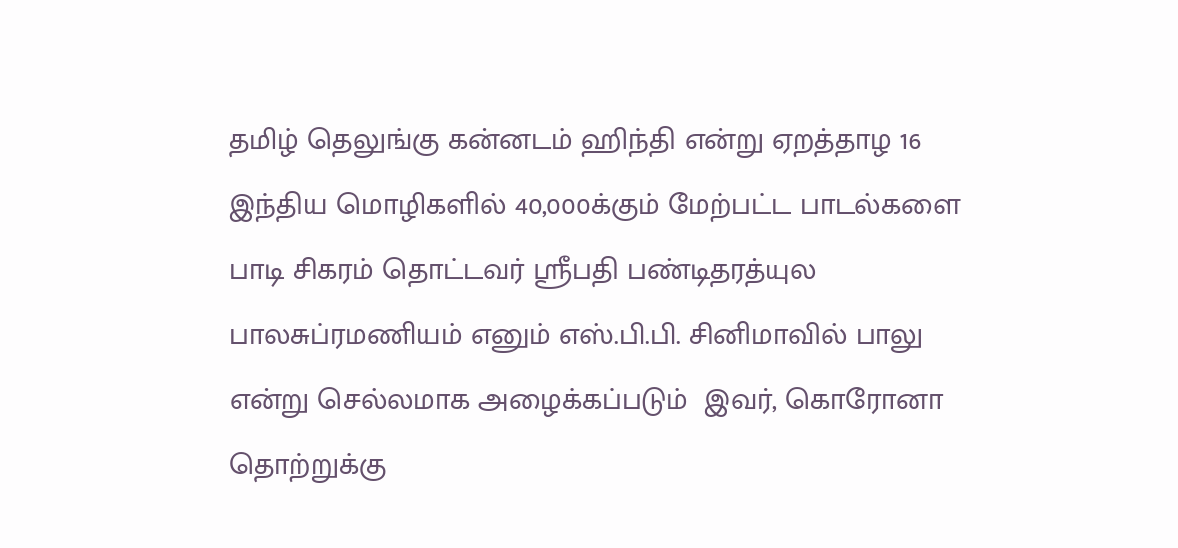தமிழ் தெலுங்கு கன்னடம் ஹிந்தி என்று ஏறத்தாழ 16 இந்திய மொழிகளில் 40,000க்கும் மேற்பட்ட பாடல்களை பாடி சிகரம் தொட்டவர் ஸ்ரீபதி பண்டிதரத்யுல பாலசுப்ரமணியம் எனும் எஸ்.பி.பி. சினிமாவில் பாலு என்று செல்லமாக அழைக்கப்படும்  இவர், கொரோனா தொற்றுக்கு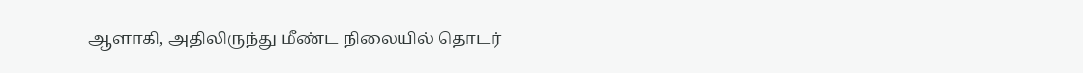ஆளாகி, அதிலிருந்து மீண்ட நிலையில் தொடர்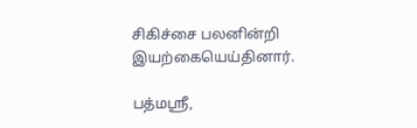சிகிச்சை பலனின்றி இயற்கையெய்தினார்.

பத்மஸ்ரீ,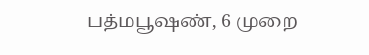பத்மபூஷண், 6 முறை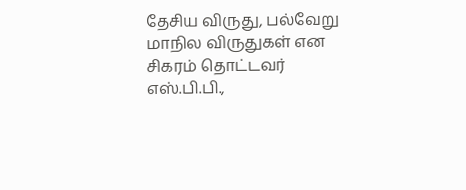தேசிய விருது, பல்வேறு மாநில விருதுகள் என சிகரம் தொட்டவர் எஸ்.பி.பி.,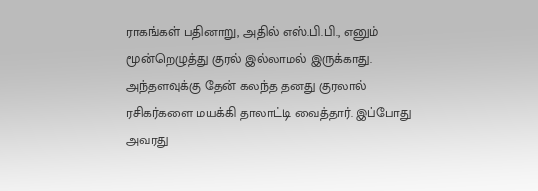ராகங்கள் பதினாறு, அதில் எஸ்.பி.பி., எனும் மூன்றெழுத்து குரல் இல்லாமல் இருக்காது. அந்தளவுக்கு தேன் கலந்த தனது குரலால் ரசிகர்களை மயக்கி தாலாட்டி வைத்தார். இப்போது அவரது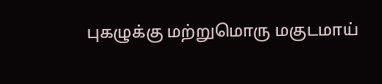புகழுக்கு மற்றுமொரு மகுடமாய்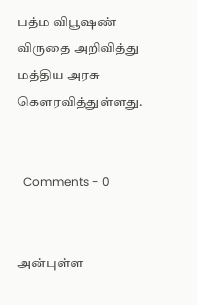பத்ம விபூஷண் விருதை அறிவித்து மத்திய அரசு கௌரவித்துள்ளது.


  Comments - 0


அன்புள்ள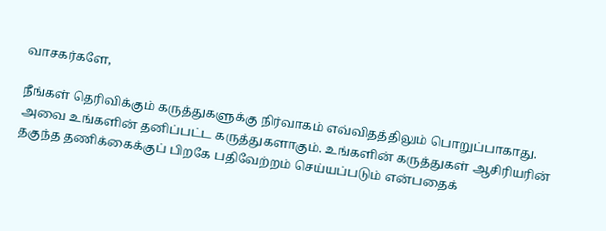வாசகர்களே,

நீங்கள் தெரிவிக்கும் கருத்துகளுக்கு நிர்வாகம் எவ்விதத்திலும் பொறுப்பாகாது. அவை உங்களின் தனிப்பட்ட கருத்துகளாகும். உங்களின் கருத்துகள் ஆசிரியரின் தகுந்த தணிக்கைக்குப் பிறகே பதிவேற்றம் செய்யப்படும் என்பதைக்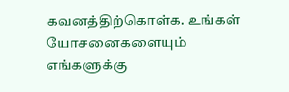கவனத்திற்கொள்க. உங்கள் யோசனைகளையும் எங்களுக்கு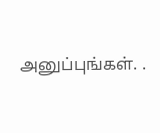அனுப்புங்கள். .